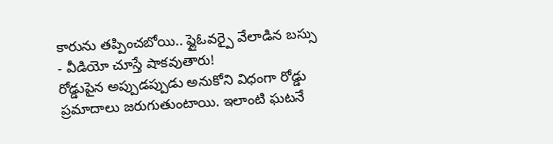కారును తప్పించబోయి.. ఫ్లైఓవర్పై వేలాడిన బస్సు - వీడియో చూస్తే షాకవుతారు!
రోడ్డుపైన అప్పుడప్పుడు అనుకోని విధంగా రోడ్డు ప్రమాదాలు జరుగుతుంటాయి. ఇలాంటి ఘటనే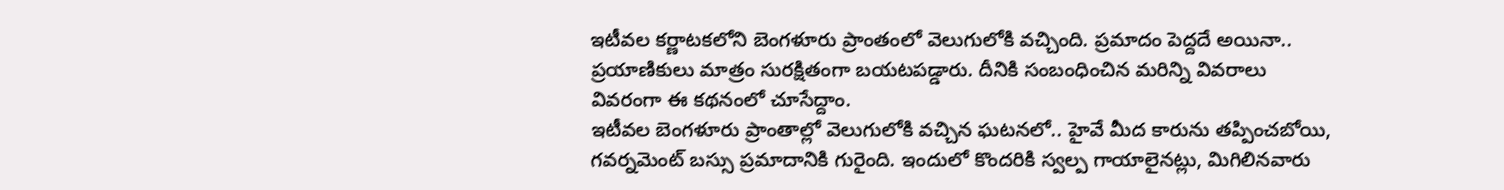ఇటీవల కర్ణాటకలోని బెంగళూరు ప్రాంతంలో వెలుగులోకి వచ్చింది. ప్రమాదం పెద్దదే అయినా.. ప్రయాణికులు మాత్రం సురక్షితంగా బయటపడ్డారు. దీనికి సంబంధించిన మరిన్ని వివరాలు వివరంగా ఈ కథనంలో చూసేద్దాం.
ఇటీవల బెంగళూరు ప్రాంతాల్లో వెలుగులోకి వచ్చిన ఘటనలో.. హైవే మీద కారును తప్పించబోయి, గవర్నమెంట్ బస్సు ప్రమాదానికి గురైంది. ఇందులో కొందరికి స్వల్ప గాయాలైనట్లు, మిగిలినవారు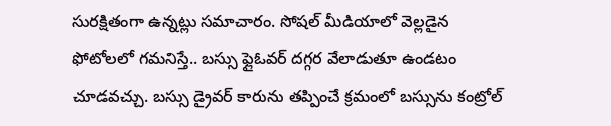సురక్షితంగా ఉన్నట్లు సమాచారం. సోషల్ మీడియాలో వెల్లడైన ఫోటోలలో గమనిస్తే.. బస్సు ఫ్లైఓవర్ దగ్గర వేలాడుతూ ఉండటం చూడవచ్చు. బస్సు డ్రైవర్ కారును తప్పించే క్రమంలో బస్సును కంట్రోల్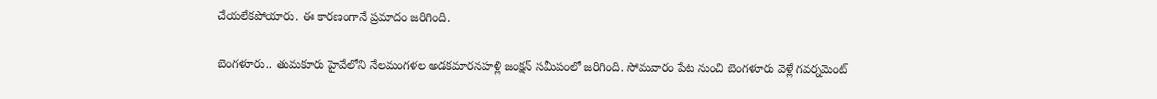చేయలేకపోయారు. ఈ కారణంగానే ప్రమాదం జరిగింది.

బెంగళూరు.. తుమకూరు హైవేలోని నేలమంగళల అడకమారనహళ్లి జంక్షన్ సమీపంలో జరిగింది. సోమవారం పేట నుంచి బెంగళూరు వెళ్లే గవర్నమెంట్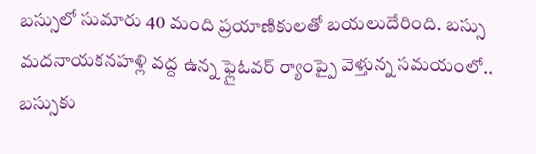బస్సులో సుమారు 40 మంది ప్రయాణికులతో బయలుదేరింది. బస్సు మదనాయకనహళ్లి వద్ద ఉన్న ఫ్లైఓవర్ ర్యాంప్పై వెళ్తున్న సమయంలో.. బస్సుకు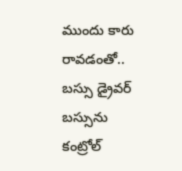ముందు కారు రావడంతో.. బస్సు డ్రైవర్ బస్సును కంట్రోల్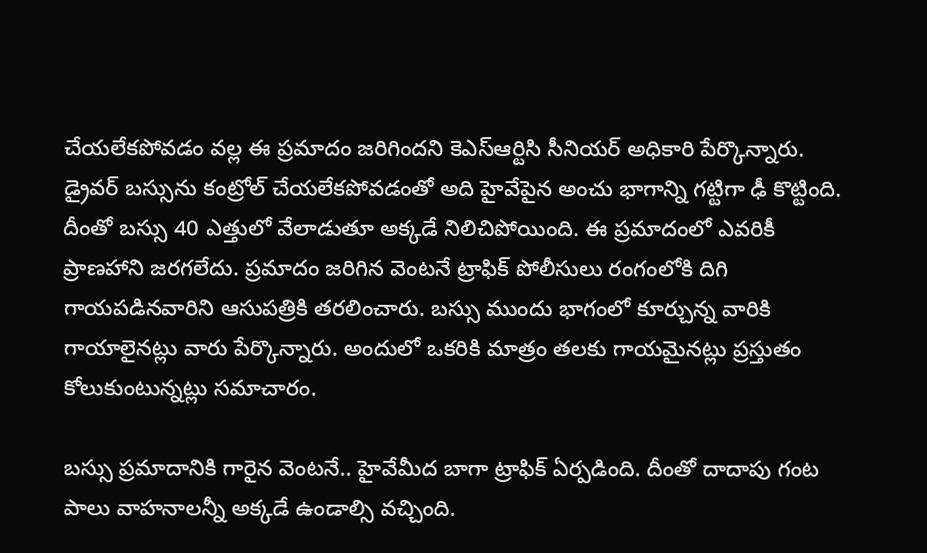చేయలేకపోవడం వల్ల ఈ ప్రమాదం జరిగిందని కెఎస్ఆర్టిసి సీనియర్ అధికారి పేర్కొన్నారు.
డ్రైవర్ బస్సును కంట్రోల్ చేయలేకపోవడంతో అది హైవేపైన అంచు భాగాన్ని గట్టిగా ఢీ కొట్టింది. దీంతో బస్సు 40 ఎత్తులో వేలాడుతూ అక్కడే నిలిచిపోయింది. ఈ ప్రమాదంలో ఎవరికీ ప్రాణహాని జరగలేదు. ప్రమాదం జరిగిన వెంటనే ట్రాఫిక్ పోలీసులు రంగంలోకి దిగి గాయపడినవారిని ఆసుపత్రికి తరలించారు. బస్సు ముందు భాగంలో కూర్చున్న వారికి గాయాలైనట్లు వారు పేర్కొన్నారు. అందులో ఒకరికి మాత్రం తలకు గాయమైనట్లు ప్రస్తుతం కోలుకుంటున్నట్లు సమాచారం.

బస్సు ప్రమాదానికి గారైన వెంటనే.. హైవేమీద బాగా ట్రాఫిక్ ఏర్పడింది. దీంతో దాదాపు గంట పాలు వాహనాలన్నీ అక్కడే ఉండాల్సి వచ్చింది.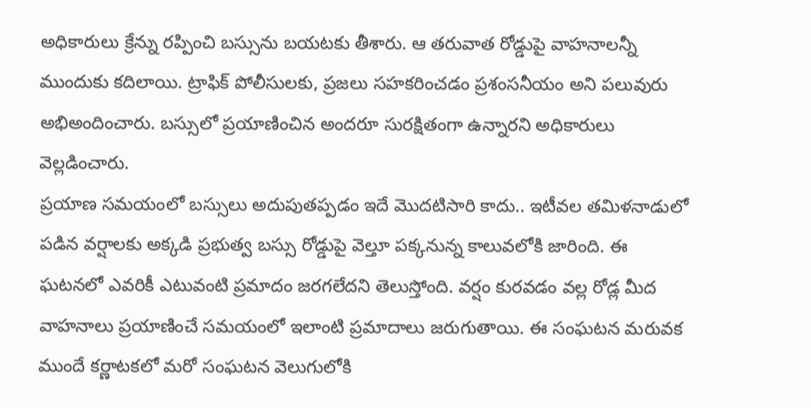అధికారులు క్రేన్ను రప్పించి బస్సును బయటకు తీశారు. ఆ తరువాత రోడ్డుపై వాహనాలన్నీ ముందుకు కదిలాయి. ట్రాఫిక్ పోలీసులకు, ప్రజలు సహకరించడం ప్రశంసనీయం అని పలువురు అభిఅందించారు. బస్సులో ప్రయాణించిన అందరూ సురక్షితంగా ఉన్నారని అధికారులు వెల్లడించారు.
ప్రయాణ సమయంలో బస్సులు అదుపుతప్పడం ఇదే మొదటిసారి కాదు.. ఇటీవల తమిళనాడులో పడిన వర్షాలకు అక్కడి ప్రభుత్వ బస్సు రోడ్డుపై వెల్తూ పక్కనున్న కాలువలోకి జారింది. ఈ ఘటనలో ఎవరికీ ఎటువంటి ప్రమాదం జరగలేదని తెలుస్తోంది. వర్షం కురవడం వల్ల రోడ్ల మీద వాహనాలు ప్రయాణించే సమయంలో ఇలాంటి ప్రమాదాలు జరుగుతాయి. ఈ సంఘటన మరువక ముందే కర్ణాటకలో మరో సంఘటన వెలుగులోకి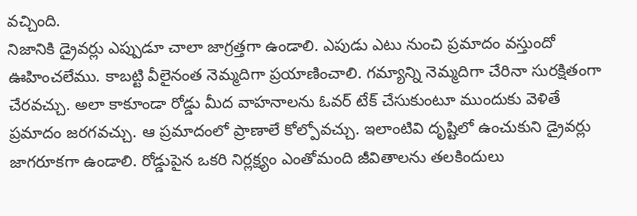వచ్చింది.
నిజానికి డ్రైవర్లు ఎప్పుడూ చాలా జాగ్రత్తగా ఉండాలి. ఎపుడు ఎటు నుంచి ప్రమాదం వస్తుందో ఊహించలేము. కాబట్టి వీలైనంత నెమ్మదిగా ప్రయాణించాలి. గమ్యాన్ని నెమ్మదిగా చేరినా సురక్షితంగా చేరవచ్చు. అలా కాకూండా రోడ్డు మీద వాహనాలను ఓవర్ టేక్ చేసుకుంటూ ముందుకు వెళితే ప్రమాదం జరగవచ్చు. ఆ ప్రమాదంలో ప్రాణాలే కోల్పోవచ్చు. ఇలాంటివి దృష్టిలో ఉంచుకుని డ్రైవర్లు జాగరూకగా ఉండాలి. రోడ్డుపైన ఒకరి నిర్లక్ష్యం ఎంతోమంది జీవితాలను తలకిందులు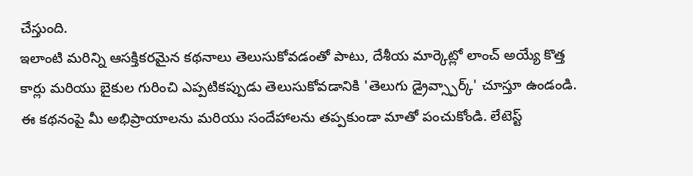చేస్తుంది.
ఇలాంటి మరిన్ని ఆసక్తికరమైన కథనాలు తెలుసుకోవడంతో పాటు, దేశీయ మార్కెట్లో లాంచ్ అయ్యే కొత్త కార్లు మరియు బైకుల గురించి ఎప్పటికప్పుడు తెలుసుకోవడానికి 'తెలుగు డ్రైవ్స్పార్క్' చూస్తూ ఉండండి. ఈ కథనంపై మీ అభిప్రాయాలను మరియు సందేహాలను తప్పకుండా మాతో పంచుకోండి. లేటెస్ట్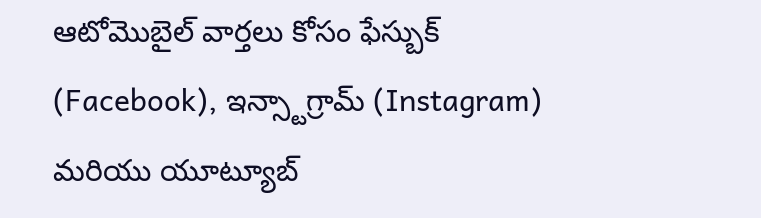ఆటోమొబైల్ వార్తలు కోసం ఫేస్బుక్ (Facebook), ఇన్స్టాగ్రామ్ (Instagram) మరియు యూట్యూబ్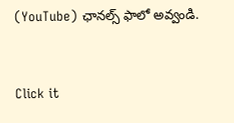(YouTube) ఛానల్స్ ఫాలో అవ్వండి.


Click it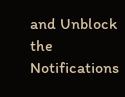and Unblock the Notifications